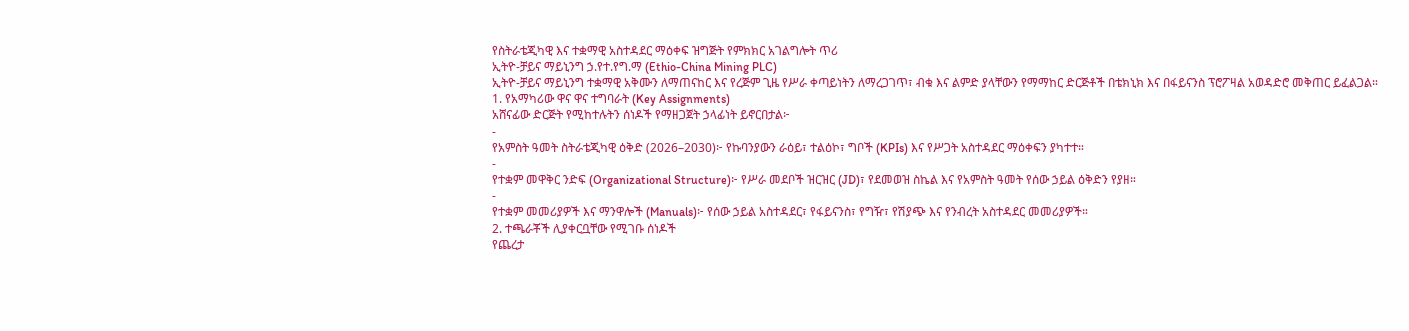የስትራቴጂካዊ እና ተቋማዊ አስተዳደር ማዕቀፍ ዝግጅት የምክክር አገልግሎት ጥሪ
ኢትዮ-ቻይና ማይኒንግ ኃ.የተ.የግ.ማ (Ethio-China Mining PLC)
ኢትዮ-ቻይና ማይኒንግ ተቋማዊ አቅሙን ለማጠናከር እና የረጅም ጊዜ የሥራ ቀጣይነትን ለማረጋገጥ፣ ብቁ እና ልምድ ያላቸውን የማማከር ድርጅቶች በቴክኒክ እና በፋይናንስ ፕሮፖዛል አወዳድሮ መቅጠር ይፈልጋል።
1. የአማካሪው ዋና ዋና ተግባራት (Key Assignments)
አሸናፊው ድርጅት የሚከተሉትን ሰነዶች የማዘጋጀት ኃላፊነት ይኖርበታል፦
-
የአምስት ዓመት ስትራቴጂካዊ ዕቅድ (2026–2030)፦ የኩባንያውን ራዕይ፣ ተልዕኮ፣ ግቦች (KPIs) እና የሥጋት አስተዳደር ማዕቀፍን ያካተተ።
-
የተቋም መዋቅር ንድፍ (Organizational Structure)፦ የሥራ መደቦች ዝርዝር (JD)፣ የደመወዝ ስኬል እና የአምስት ዓመት የሰው ኃይል ዕቅድን የያዘ።
-
የተቋም መመሪያዎች እና ማንዋሎች (Manuals)፦ የሰው ኃይል አስተዳደር፣ የፋይናንስ፣ የግዥ፣ የሽያጭ እና የንብረት አስተዳደር መመሪያዎች።
2. ተጫራቾች ሊያቀርቧቸው የሚገቡ ሰነዶች
የጨረታ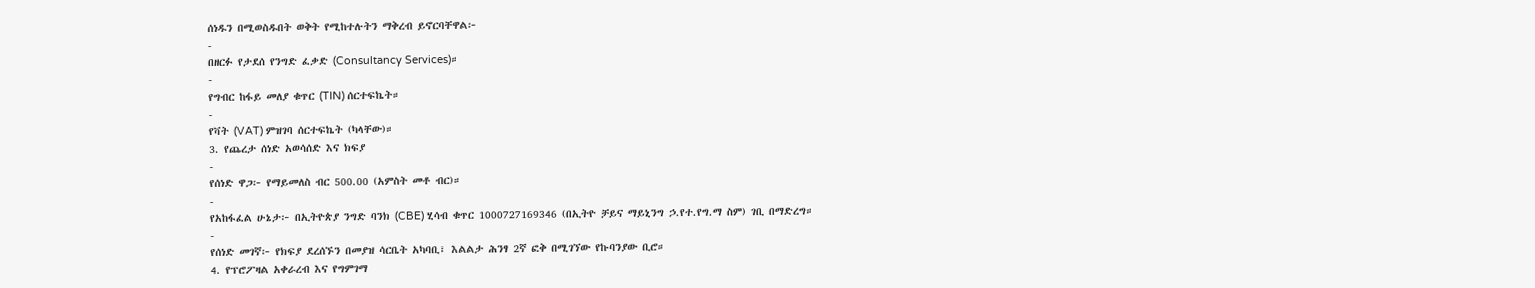ሰነዱን በሚወስዱበት ወቅት የሚከተሉትን ማቅረብ ይኖርባቸዋል፦
-
በዘርፉ የታደሰ የንግድ ፈቃድ (Consultancy Services)።
-
የግብር ከፋይ መለያ ቁጥር (TIN) ሰርተፍኬት።
-
የቫት (VAT) ምዝገባ ሰርተፍኬት (ካላቸው)።
3. የጨረታ ሰነድ አወሳሰድ እና ክፍያ
-
የሰነድ ዋጋ፦ የማይመለስ ብር 500.00 (አምስት መቶ ብር)።
-
የአከፋፈል ሁኔታ፦ በኢትዮጵያ ንግድ ባንክ (CBE) ሂሳብ ቁጥር 1000727169346 (በኢትዮ ቻይና ማይኒንግ ኃ.የተ.የግ.ማ ስም) ገቢ በማድረግ።
-
የሰነድ መገኛ፦ የክፍያ ደረሰኙን በመያዝ ሳርቤት አካባቢ፣ እልልታ ሕንፃ 2ኛ ፎቅ በሚገኘው የኩባንያው ቢሮ።
4. የፕሮፖዛል አቀራረብ እና የግምገማ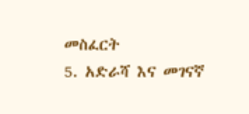መስፈርት
5. አድራሻ እና መገናኛ